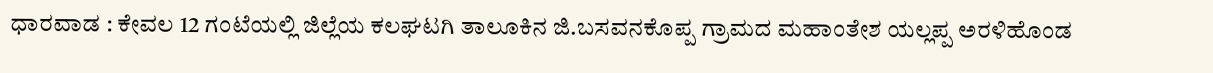ಧಾರವಾಡ : ಕೇವಲ 12 ಗಂಟೆಯಲ್ಲಿ ಜಿಲ್ಲೆಯ ಕಲಘಟಗಿ ತಾಲೂಕಿನ ಜಿ.ಬಸವನಕೊಪ್ಪ ಗ್ರಾಮದ ಮಹಾಂತೇಶ ಯಲ್ಲಪ್ಪ ಅರಳಿಹೊಂಡ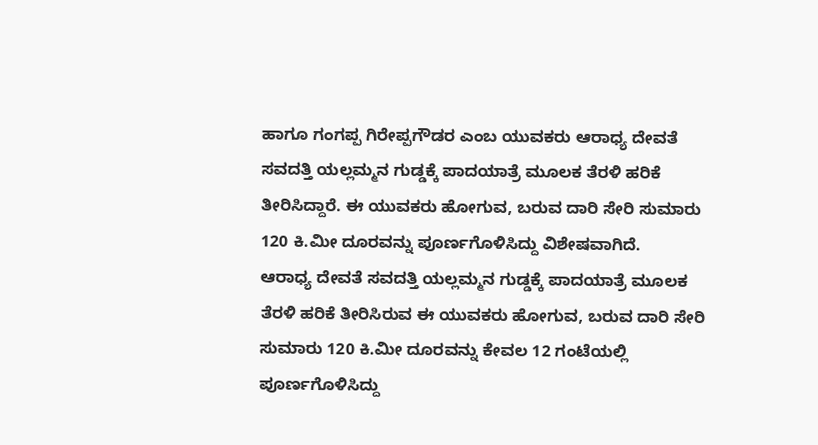ಹಾಗೂ ಗಂಗಪ್ಪ ಗಿರೇಪ್ಪಗೌಡರ ಎಂಬ ಯುವಕರು ಆರಾಧ್ಯ ದೇವತೆ ಸವದತ್ತಿ ಯಲ್ಲಮ್ಮನ ಗುಡ್ಡಕ್ಕೆ ಪಾದಯಾತ್ರೆ ಮೂಲಕ ತೆರಳಿ ಹರಿಕೆ ತೀರಿಸಿದ್ದಾರೆ. ಈ ಯುವಕರು ಹೋಗುವ, ಬರುವ ದಾರಿ ಸೇರಿ ಸುಮಾರು 120 ಕಿ.ಮೀ ದೂರವನ್ನು ಪೂರ್ಣಗೊಳಿಸಿದ್ದು ವಿಶೇಷವಾಗಿದೆ.
ಆರಾಧ್ಯ ದೇವತೆ ಸವದತ್ತಿ ಯಲ್ಲಮ್ಮನ ಗುಡ್ಡಕ್ಕೆ ಪಾದಯಾತ್ರೆ ಮೂಲಕ ತೆರಳಿ ಹರಿಕೆ ತೀರಿಸಿರುವ ಈ ಯುವಕರು ಹೋಗುವ, ಬರುವ ದಾರಿ ಸೇರಿ ಸುಮಾರು 120 ಕಿ.ಮೀ ದೂರವನ್ನು ಕೇವಲ 12 ಗಂಟೆಯಲ್ಲಿ ಪೂರ್ಣಗೊಳಿಸಿದ್ದು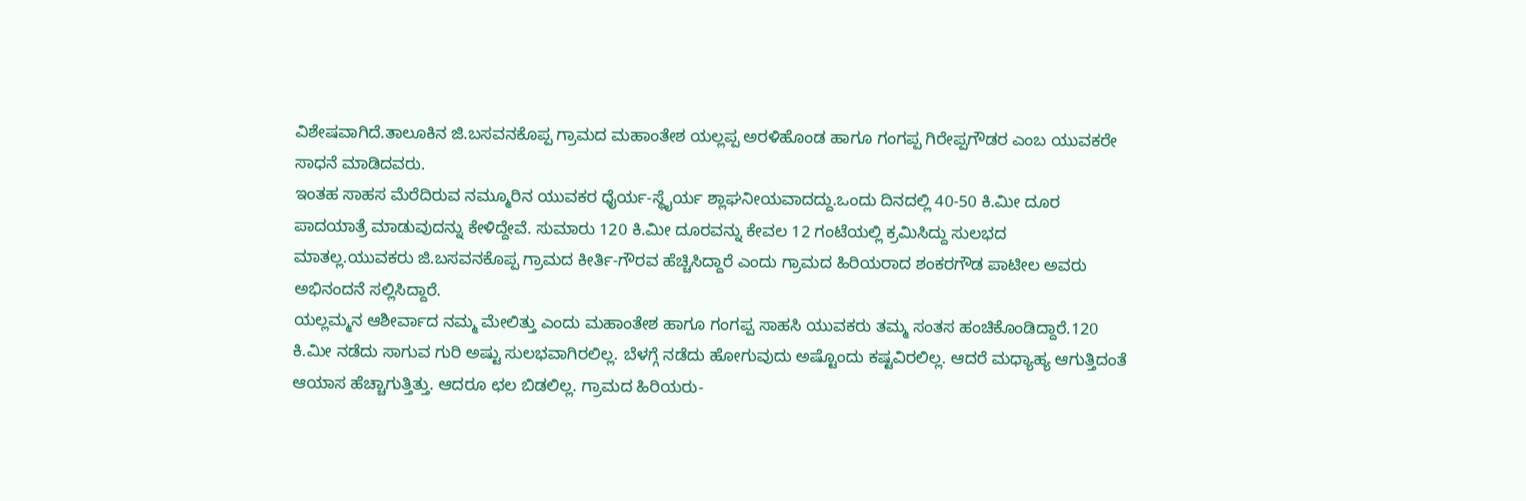ವಿಶೇಷವಾಗಿದೆ.ತಾಲೂಕಿನ ಜಿ.ಬಸವನಕೊಪ್ಪ ಗ್ರಾಮದ ಮಹಾಂತೇಶ ಯಲ್ಲಪ್ಪ ಅರಳಿಹೊಂಡ ಹಾಗೂ ಗಂಗಪ್ಪ ಗಿರೇಪ್ಪಗೌಡರ ಎಂಬ ಯುವಕರೇ ಸಾಧನೆ ಮಾಡಿದವರು.
ಇಂತಹ ಸಾಹಸ ಮೆರೆದಿರುವ ನಮ್ಮೂರಿನ ಯುವಕರ ಧೈರ್ಯ-ಸ್ಥೈರ್ಯ ಶ್ಲಾಘನೀಯವಾದದ್ದು.ಒಂದು ದಿನದಲ್ಲಿ 40-50 ಕಿ.ಮೀ ದೂರ ಪಾದಯಾತ್ರೆ ಮಾಡುವುದನ್ನು ಕೇಳಿದ್ದೇವೆ. ಸುಮಾರು 120 ಕಿ.ಮೀ ದೂರವನ್ನು ಕೇವಲ 12 ಗಂಟೆಯಲ್ಲಿ ಕ್ರಮಿಸಿದ್ದು ಸುಲಭದ ಮಾತಲ್ಲ.ಯುವಕರು ಜಿ.ಬಸವನಕೊಪ್ಪ ಗ್ರಾಮದ ಕೀರ್ತಿ-ಗೌರವ ಹೆಚ್ಚಿಸಿದ್ದಾರೆ ಎಂದು ಗ್ರಾಮದ ಹಿರಿಯರಾದ ಶಂಕರಗೌಡ ಪಾಟೀಲ ಅವರು ಅಭಿನಂದನೆ ಸಲ್ಲಿಸಿದ್ದಾರೆ.
ಯಲ್ಲಮ್ಮನ ಆಶೀರ್ವಾದ ನಮ್ಮ ಮೇಲಿತ್ತು ಎಂದು ಮಹಾಂತೇಶ ಹಾಗೂ ಗಂಗಪ್ಪ ಸಾಹಸಿ ಯುವಕರು ತಮ್ಮ ಸಂತಸ ಹಂಚಿಕೊಂಡಿದ್ದಾರೆ.120 ಕಿ.ಮೀ ನಡೆದು ಸಾಗುವ ಗುರಿ ಅಷ್ಟು ಸುಲಭವಾಗಿರಲಿಲ್ಲ. ಬೆಳಗ್ಗೆ ನಡೆದು ಹೋಗುವುದು ಅಷ್ಟೊಂದು ಕಷ್ಟವಿರಲಿಲ್ಲ. ಆದರೆ ಮಧ್ಯಾಹ್ಯ ಆಗುತ್ತಿದಂತೆ ಆಯಾಸ ಹೆಚ್ಚಾಗುತ್ತಿತ್ತು. ಆದರೂ ಛಲ ಬಿಡಲಿಲ್ಲ. ಗ್ರಾಮದ ಹಿರಿಯರು-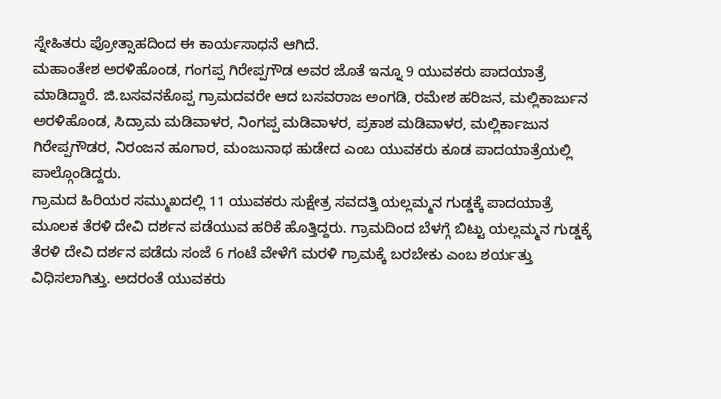ಸ್ನೇಹಿತರು ಪ್ರೋತ್ಸಾಹದಿಂದ ಈ ಕಾರ್ಯಸಾಧನೆ ಆಗಿದೆ.
ಮಹಾಂತೇಶ ಅರಳಿಹೊಂಡ, ಗಂಗಪ್ಪ ಗಿರೇಪ್ಪಗೌಡ ಅವರ ಜೊತೆ ಇನ್ನೂ 9 ಯುವಕರು ಪಾದಯಾತ್ರೆ ಮಾಡಿದ್ದಾರೆ. ಜಿ.ಬಸವನಕೊಪ್ಪ ಗ್ರಾಮದವರೇ ಆದ ಬಸವರಾಜ ಅಂಗಡಿ, ರಮೇಶ ಹರಿಜನ, ಮಲ್ಲಿಕಾರ್ಜುನ ಅರಳಿಹೊಂಡ, ಸಿದ್ರಾಮ ಮಡಿವಾಳರ, ನಿಂಗಪ್ಪ ಮಡಿವಾಳರ, ಪ್ರಕಾಶ ಮಡಿವಾಳರ, ಮಲ್ಲಿರ್ಕಾಜುನ ಗಿರೇಪ್ಪಗೌಡರ, ನಿರಂಜನ ಹೂಗಾರ, ಮಂಜುನಾಥ ಹುಡೇದ ಎಂಬ ಯುವಕರು ಕೂಡ ಪಾದಯಾತ್ರೆಯಲ್ಲಿ ಪಾಲ್ಗೊಂಡಿದ್ದರು.
ಗ್ರಾಮದ ಹಿರಿಯರ ಸಮ್ಮುಖದಲ್ಲಿ 11 ಯುವಕರು ಸುಕ್ಷೇತ್ರ ಸವದತ್ತಿ ಯಲ್ಲಮ್ಮನ ಗುಡ್ಡಕ್ಕೆ ಪಾದಯಾತ್ರೆ ಮೂಲಕ ತೆರಳಿ ದೇವಿ ದರ್ಶನ ಪಡೆಯುವ ಹರಿಕೆ ಹೊತ್ತಿದ್ದರು. ಗ್ರಾಮದಿಂದ ಬೆಳಗ್ಗೆ ಬಿಟ್ಟು ಯಲ್ಲಮ್ಮನ ಗುಡ್ಡಕ್ಕೆ ತೆರಳಿ ದೇವಿ ದರ್ಶನ ಪಡೆದು ಸಂಜೆ 6 ಗಂಟೆ ವೇಳೆಗೆ ಮರಳಿ ಗ್ರಾಮಕ್ಕೆ ಬರಬೇಕು ಎಂಬ ಶರ್ಯತ್ತು ವಿಧಿಸಲಾಗಿತ್ತು. ಅದರಂತೆ ಯುವಕರು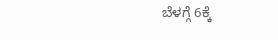ಬೆಳಗ್ಗೆ 6ಕ್ಕೆ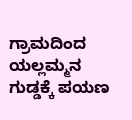ಗ್ರಾಮದಿಂದ ಯಲ್ಲಮ್ಮನ ಗುಡ್ಡಕ್ಕೆ ಪಯಣ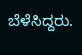ಬೆಳೆಸಿದ್ದರು.